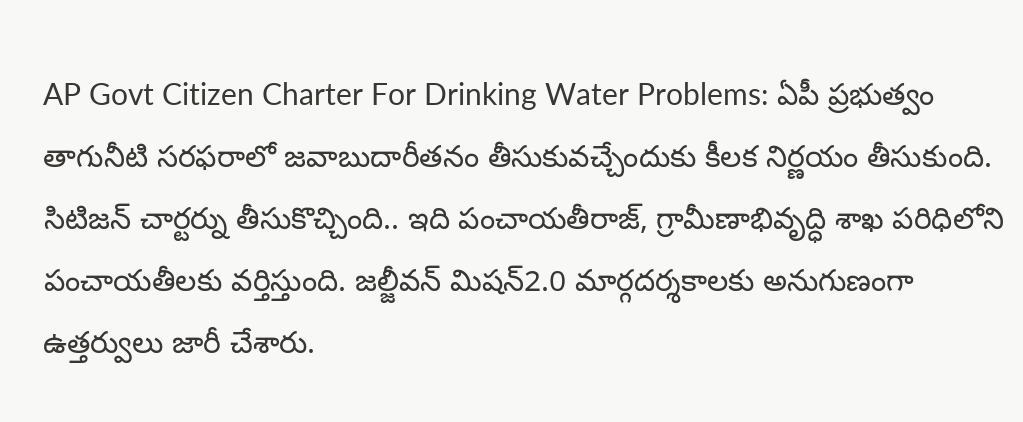AP Govt Citizen Charter For Drinking Water Problems: ఏపీ ప్రభుత్వం తాగునీటి సరఫరాలో జవాబుదారీతనం తీసుకువచ్చేందుకు కీలక నిర్ణయం తీసుకుంది. సిటిజన్ చార్టర్ను తీసుకొచ్చింది.. ఇది పంచాయతీరాజ్, గ్రామీణాభివృద్ధి శాఖ పరిధిలోని పంచాయతీలకు వర్తిస్తుంది. జల్జీవన్ మిషన్2.0 మార్గదర్శకాలకు అనుగుణంగా ఉత్తర్వులు జారీ చేశారు.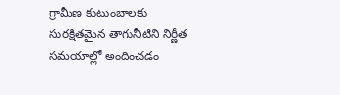గ్రామీణ కుటుంబాలకు సురక్షితమైన తాగునీటిని నిర్ణీత సమయాల్లో అందించడం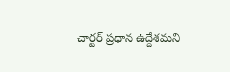చార్టర్ ప్రధాన ఉద్దేశమని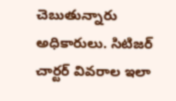చెబుతున్నారు అధికారులు. సిటిజర్ చార్టర్ వివరాల ఇలా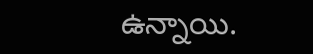ఉన్నాయి.